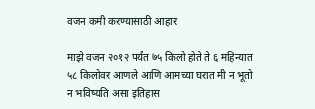वजन कमी करण्यासाठी आहार

माझे वजन २०१२ पर्यंत ७५ किलो होते ते ६ महिन्यात ५८ किलोवर आणले आणि आमच्या घरात मी न भूतो न भविष्यति असा इतिहास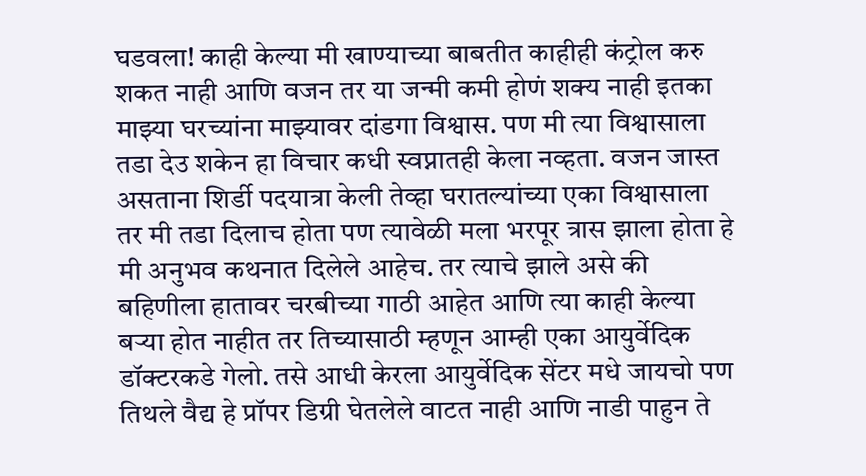घडवला! काही केल्या मी खाण्याच्या बाबतीत काहीही कंट्रोल करु शकत नाही आणि वजन तर या जन्मी कमी होणं शक्य नाही इतका माझ्या घरच्यांना माझ्यावर दांडगा विश्वास. पण मी त्या विश्वासाला तडा देउ शकेन हा विचार कधी स्वप्नातही केला नव्हता. वजन जास्त असताना शिर्डी पदयात्रा केली तेव्हा घरातल्यांच्या एका विश्वासाला तर मी तडा दिलाच होता पण त्यावेळी मला भरपूर त्रास झाला होता हे मी अनुभव कथनात दिलेले आहेच. तर त्याचे झाले असे की बहिणीला हातावर चरबीच्या गाठी आहेत आणि त्या काही केल्या बर्‍या होत नाहीत तर तिच्यासाठी म्हणून आम्ही एका आयुर्वेदिक डॉक्टरकडे गेलो. तसे आधी केरला आयुर्वेदिक सेंटर मधे जायचो पण तिथले वैद्य हे प्रॉपर डिग्री घेतलेले वाटत नाही आणि नाडी पाहुन ते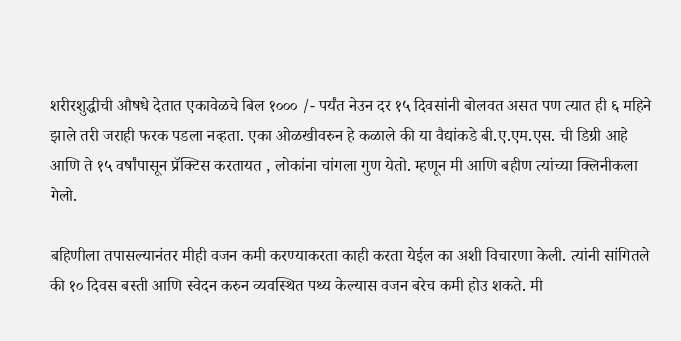शरीरशुद्धीची औषधे देतात एकावेळचे बिल १००० /- पर्यंत नेउन दर १५ दिवसांनी बोलवत असत पण त्यात ही ६ महिने झाले तरी जराही फरक पडला नव्हता. एका ओळखीवरुन हे कळाले की या वैद्यांकडे बी.ए.एम.एस. ची डिग्री आहे आणि ते १५ वर्षांपासून प्रॅक्टिस करतायत , लोकांना चांगला गुण येतो. म्हणून मी आणि बहीण त्यांच्या क्लिनीकला गेलो.

बहिणीला तपासल्यानंतर मीही वजन कमी करण्याकरता काही करता येईल का अशी विचारणा केली. त्यांनी सांगितले की १० दिवस बस्ती आणि स्वेदन करुन व्यवस्थित पथ्य केल्यास वजन बरेच कमी होउ शकते. मी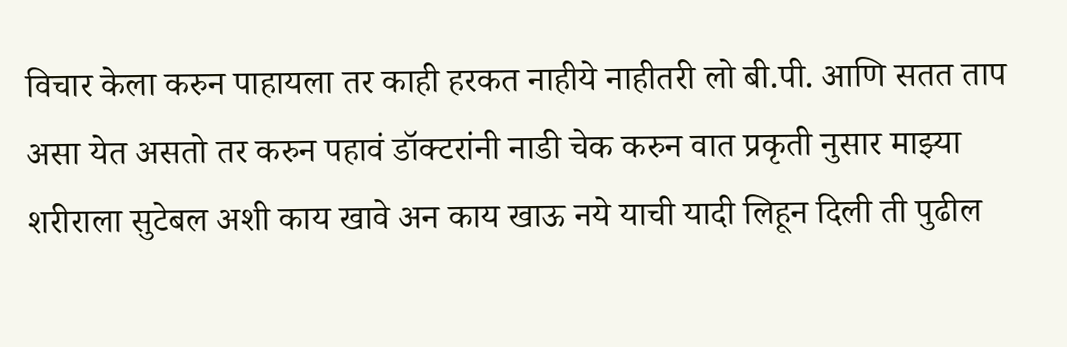विचार केला करुन पाहायला तर काही हरकत नाहीये नाहीतरी लो बी.पी. आणि सतत ताप असा येत असतो तर करुन पहावं डॉक्टरांनी नाडी चेक करुन वात प्रकृती नुसार माझ्या शरीराला सुटेबल अशी काय खावे अन काय खाऊ नये याची यादी लिहून दिली ती पुढील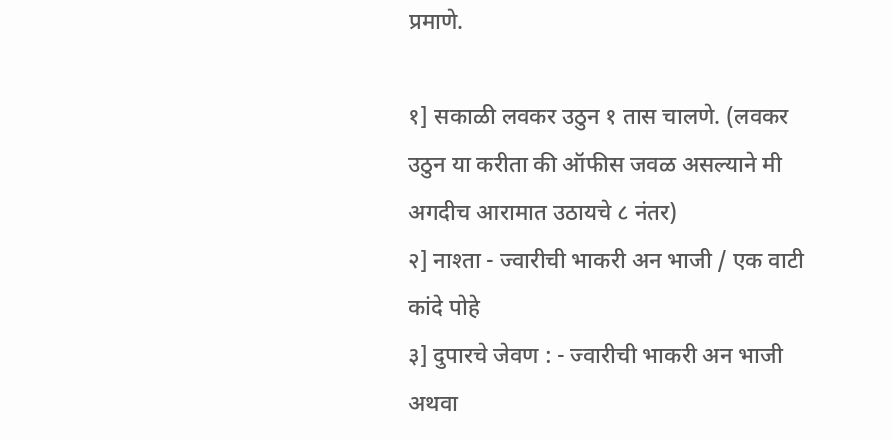प्रमाणे.

१] सकाळी लवकर उठुन १ तास चालणे. (लवकर उठुन या करीता की ऑफीस जवळ असल्याने मी अगदीच आरामात उठायचे ८ नंतर)
२] नाश्ता - ज्वारीची भाकरी अन भाजी / एक वाटी कांदे पोहे
३] दुपारचे जेवण : - ज्वारीची भाकरी अन भाजी अथवा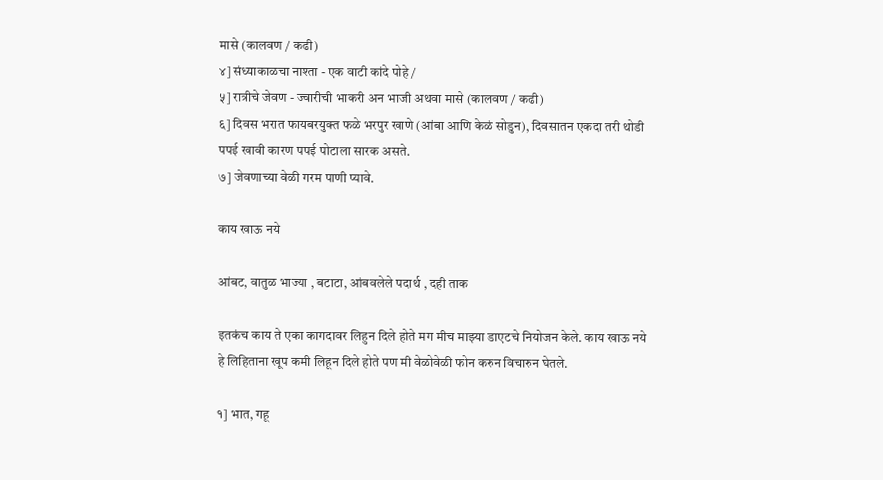मासे (कालवण / कढी)
४] संध्याकाळचा नाश्ता - एक वाटी कांदे पोहे /
५] रात्रीचे जेवण - ज्वारीची भाकरी अन भाजी अथवा मासे (कालवण / कढी)
६] दिवस भरात फायबरयुक्त फळे भरपुर खाणे (आंबा आणि केळं सोडुन), दिवसातन एकदा तरी थोडी पपई खावी कारण पपई पोटाला सारक असते.
७] जेवणाच्या वेळी गरम पाणी प्यावे.

काय खाऊ नये

आंबट, वातुळ भाज्या , बटाटा, आंबवलेले पदार्थ , दही ताक

इतकंच काय ते एका कागदावर लिहुन दिले होते मग मीच माझ्या डाएटचे नियोजन केले. काय खाऊ नये हे लिहिताना खूप कमी लिहून दिले होते पण मी वेळोवेळी फोन करुन विचारुन घेतले.

१] भात, गहू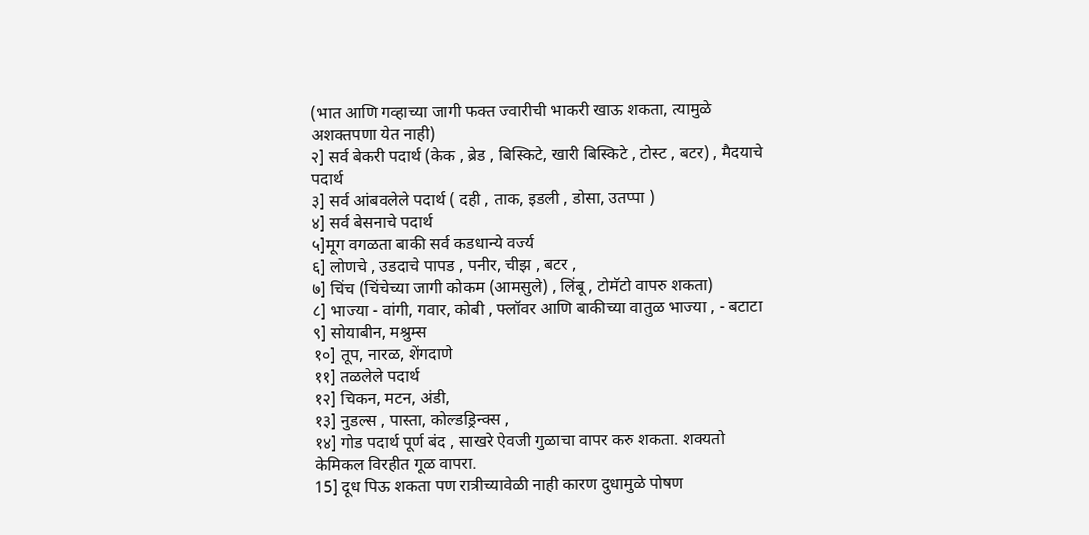(भात आणि गव्हाच्या जागी फक्त ज्वारीची भाकरी खाऊ शकता, त्यामुळे अशक्तपणा येत नाही)
२] सर्व बेकरी पदार्थ (केक , ब्रेड , बिस्किटे, खारी बिस्किटे , टोस्ट , बटर) , मैदयाचे पदार्थ
३] सर्व आंबवलेले पदार्थ ( दही , ताक, इडली , डोसा, उतप्पा )
४] सर्व बेसनाचे पदार्थ
५]मूग वगळता बाकी सर्व कडधान्ये वर्ज्य
६] लोणचे , उडदाचे पापड , पनीर, चीझ , बटर ,
७] चिंच (चिंचेच्या जागी कोकम (आमसुले) , लिंबू , टोमॅटो वापरु शकता)
८] भाज्या - वांगी, गवार, कोबी , फ्लॉवर आणि बाकीच्या वातुळ भाज्या , - बटाटा
९] सोयाबीन, मश्रुम्स
१०] तूप, नारळ, शेंगदाणे
११] तळलेले पदार्थ
१२] चिकन, मटन, अंडी,
१३] नुडल्स , पास्ता, कोल्डड्रिन्क्स ,
१४] गोड पदार्थ पूर्ण बंद , साखरे ऐवजी गुळाचा वापर करु शकता. शक्यतो केमिकल विरहीत गूळ वापरा.
15] दूध पिऊ शकता पण रात्रीच्यावेळी नाही कारण दुधामुळे पोषण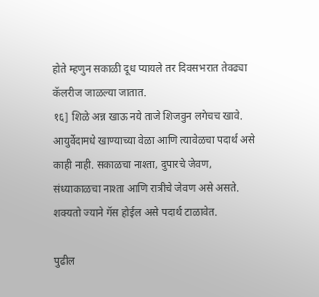होते म्हणुन सकाळी दूध प्यायले तर दिवसभरात तेवढ्या कॅलरीज जाळल्या जातात.
१६] शिळे अन्न खाऊ नये ताजे शिजवुन लगेचच खावे.
आयुर्वेदामधे खाण्याच्या वेळा आणि त्यावेळचा पदार्थ असे काही नाही. सकाळचा नाश्ता, दुपारचे जेवण, संध्याकाळचा नाश्ता आणि रात्रीचे जेवण असे असते. शक्यतो ज्याने गॅस होईल असे पदार्थ टाळावेत.

पुढील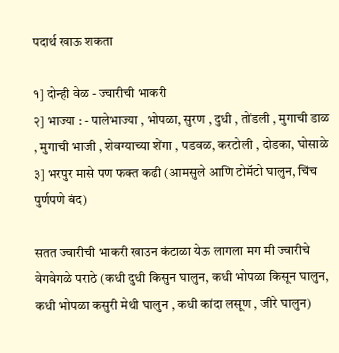पदार्थ खाऊ शकता

१] दोन्ही वेळ - ज्चारीची भाकरी
२] भाज्या : - पालेभाज्या , भोपळा, सुरण , दुधी , तोंडली , मुगाची डाळ , मुगाची भाजी , शेवग्याच्या शेंगा , पडवळ, करटोली , दोडका, घोसाळे
३] भरपुर मासे पण फक्त कढी (आमसुले आणि टोमॅटो घालुन, चिंच पुर्णपणे बंद)

सतत ज्वारीची भाकरी खाउन कंटाळा येऊ लागला मग मी ज्वारीचे वेगवेगळे पराठे (कधी दुधी किसुन घालुन, कधी भोपळा किसून घालुन, कधी भोपळा कसुरी मेथी घालुन , कधी कांदा लसूण , जीरे घालुन)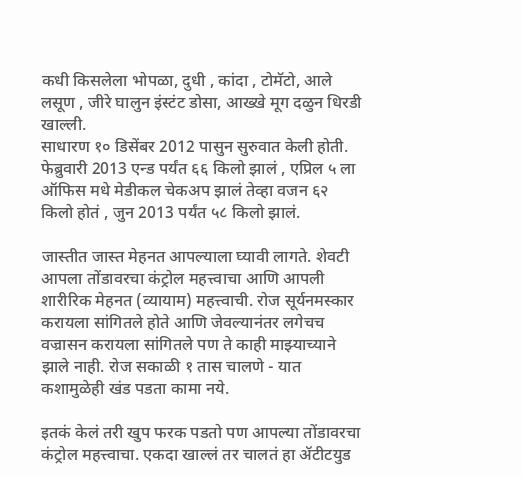कधी किसलेला भोपळा, दुधी , कांदा , टोमॅटो, आले लसूण , जीरे घालुन इंस्टंट डोसा, आख्खे मूग दळुन धिरडी खाल्ली.
साधारण १० डिसेंबर 2012 पासुन सुरुवात केली होती. फेब्रुवारी 2013 एन्ड पर्यंत ६६ किलो झालं , एप्रिल ५ ला ऑफिस मधे मेडीकल चेकअप झालं तेव्हा वजन ६२ किलो होतं , जुन 2013 पर्यंत ५८ किलो झालं.

जास्तीत जास्त मेहनत आपल्याला घ्यावी लागते. शेवटी आपला तोंडावरचा कंट्रोल महत्त्वाचा आणि आपली शारीरिक मेहनत (व्यायाम) महत्त्वाची. रोज सूर्यनमस्कार करायला सांगितले होते आणि जेवल्यानंतर लगेचच वज्रासन करायला सांगितले पण ते काही माझ्याच्याने झाले नाही. रोज सकाळी १ तास चालणे - यात कशामुळेही खंड पडता कामा नये.

इतकं केलं तरी खुप फरक पडतो पण आपल्या तोंडावरचा कंट्रोल महत्त्वाचा. एकदा खाल्लं तर चालतं हा ॲटीटयुड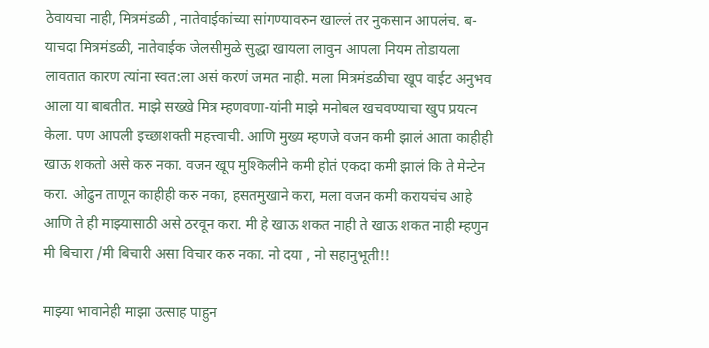ठेवायचा नाही, मित्रमंडळी , नातेवाईकांच्या सांगण्यावरुन खाल्लं तर नुकसान आपलंच. ब-याचदा मित्रमंडळी, नातेवाईक जेलसीमुळे सुद्धा खायला लावुन आपला नियम तोडायला लावतात कारण त्यांना स्वत:ला असं करणं जमत नाही. मला मित्रमंडळीचा खूप वाईट अनुभव आला या बाबतीत. माझे सख्खे मित्र म्हणवणा-यांनी माझे मनोबल खचवण्याचा खुप प्रयत्न केला. पण आपली इच्छाशक्ती महत्त्वाची. आणि मुख्य म्हणजे वजन कमी झालं आता काहीही खाऊ शकतो असे करु नका. वजन खूप मुश्किलीने कमी होतं एकदा कमी झालं कि ते मेन्टेन करा. ओढुन ताणून काहीही करु नका, हसतमुखाने करा, मला वजन कमी करायचंच आहे आणि ते ही माझ्यासाठी असे ठरवून करा. मी हे खाऊ शकत नाही ते खाऊ शकत नाही म्हणुन मी बिचारा /मी बिचारी असा विचार करु नका. नो दया , नो सहानुभूती!!

माझ्या भावानेही माझा उत्साह पाहुन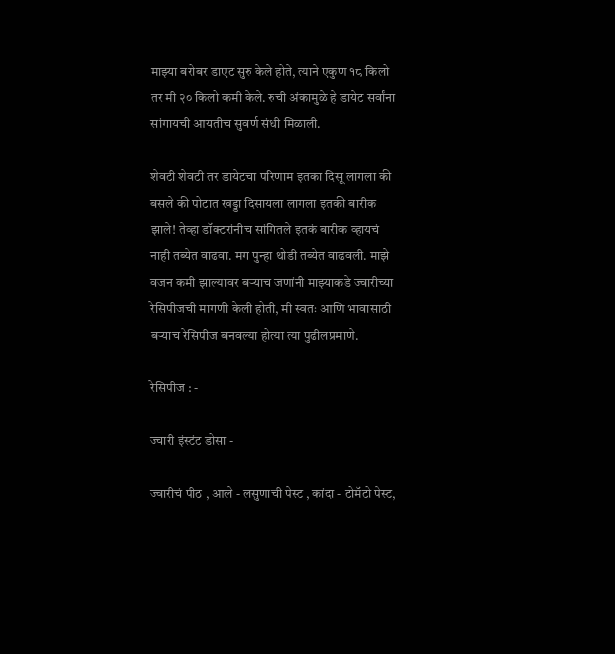माझ्या बरोबर डाएट सुरु केले होते, त्याने एकुण १८ किलो तर मी २० किलो कमी केले. रुची अंकामुळे हे डायेट सर्वांना सांगायची आयतीच सुवर्ण संधी मिळाली.

शेवटी शेवटी तर डायेटचा परिणाम इतका दिसू लागला की बसले की पोटात खड्डा दिसायला लागला इतकी बारीक झाले! तेव्हा डॉक्टरांनीच सांगितले इतकं बारीक व्हायचं नाही तब्येत वाढवा. मग पुन्हा थोडी तब्येत वाढवली. माझे वजन कमी झाल्यावर बर्‍याच जणांनी माझ्याकडे ज्वारीच्या रेसिपीजची मागणी केली होती, मी स्वतः आणि भावासाठी बर्‍याच रेसिपीज बनवल्या होत्या त्या पुढीलप्रमाणे.

रेसिपीज : -

ज्चारी इंस्टंट डोसा -

ज्वारीचं पीठ , आले - लसुणाची पेस्ट , कांदा - टोमॅटो पेस्ट,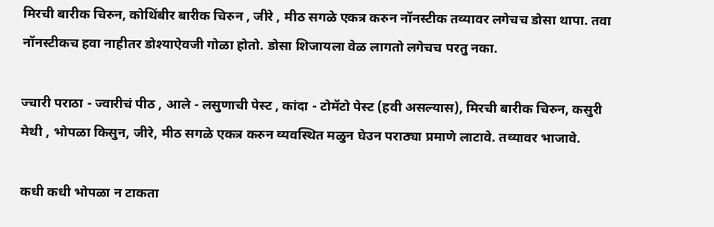मिरची बारीक चिरुन, कोथिंबीर बारीक चिरुन , जीरे , मीठ सगळे एकत्र करुन नॉनस्टीक तव्यावर लगेचच डोसा थापा. तवा नॉनस्टीकच हवा नाहीतर डोश्याऐवजी गोळा होतो. डोसा शिजायला वेळ लागतो लगेचच परतु नका.

ज्चारी पराठा - ज्वारीचं पीठ , आले - लसुणाची पेस्ट , कांदा - टोमॅटो पेस्ट (हवी असल्यास), मिरची बारीक चिरुन, कसुरी मेथी , भोपळा किसुन, जीरे, मीठ सगळे एकत्र करुन व्यवस्थित मळुन घेउन पराठ्या प्रमाणे लाटावे. तव्यावर भाजावे.

कधी कधी भोपळा न टाकता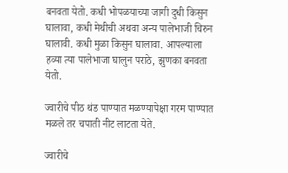बनवता येतो. कधी भोपळयाच्या जागी दुधी किसुन घालावा, कधी मेथीची अथवा अन्य पालेभाजी चिरुन घालावी. कधी मुळा किसुन घालावा. आपल्याला हव्या त्या पालेभाजा घालुन पराठे, झुणका बनवता येतो.

ज्वारीचे पीठ थंड पाण्यात मळण्यापेक्षा गरम पाण्यात मळले तर चपाती नीट लाटता येते.

ज्वारीचे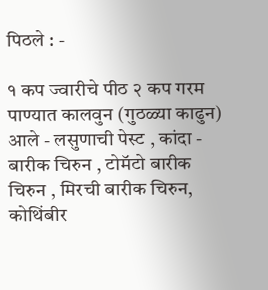पिठले : -

१ कप ज्वारीचे पीठ २ कप गरम पाण्यात कालवुन (गुठळ्या काढुन)
आले - लसुणाची पेस्ट , कांदा - बारीक चिरुन , टोमॅटो बारीक चिरुन , मिरची बारीक चिरुन, कोथिंबीर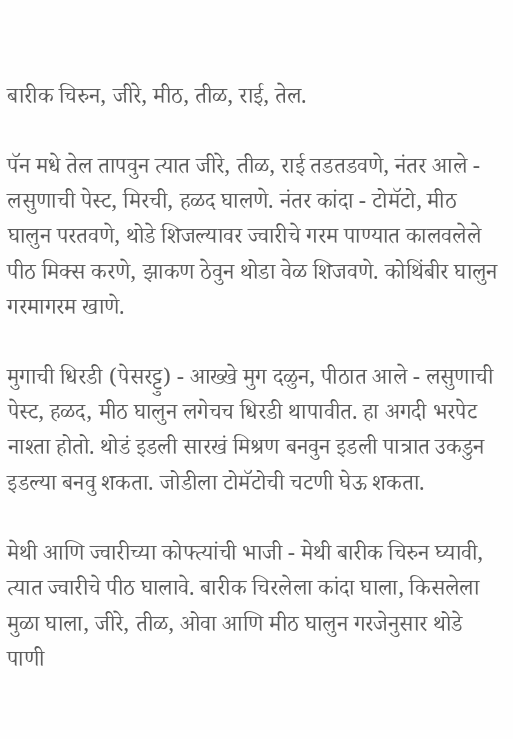बारीक चिरुन, जीरे, मीठ, तीळ, राई, तेल.

पॅन मधे तेल तापवुन त्यात जीरे, तीळ, राई तडतडवणे, नंतर आले - लसुणाची पेस्ट, मिरची, हळद घालणे. नंतर कांदा - टोमॅटो, मीठ घालुन परतवणे, थोडे शिजल्यावर ज्वारीचे गरम पाण्यात कालवलेले पीठ मिक्स करणे, झाकण ठेवुन थोडा वेळ शिजवणे. कोथिंबीर घालुन गरमागरम खाणे.

मुगाची धिरडी (पेसरट्टु) - आख्खे मुग दळुन, पीठात आले - लसुणाची पेस्ट, हळद, मीठ घालुन लगेचच धिरडी थापावीत. हा अगदी भरपेट नाश्ता होतो. थोडं इडली सारखं मिश्रण बनवुन इडली पात्रात उकडुन इडल्या बनवु शकता. जोडीला टोमॅटोची चटणी घेऊ शकता.

मेथी आणि ज्वारीच्या कोफ्त्यांची भाजी - मेथी बारीक चिरुन घ्यावी, त्यात ज्वारीचे पीठ घालावे. बारीक चिरलेला कांदा घाला, किसलेला मुळा घाला, जीरे, तीळ, ओवा आणि मीठ घालुन गरजेनुसार थोडे पाणी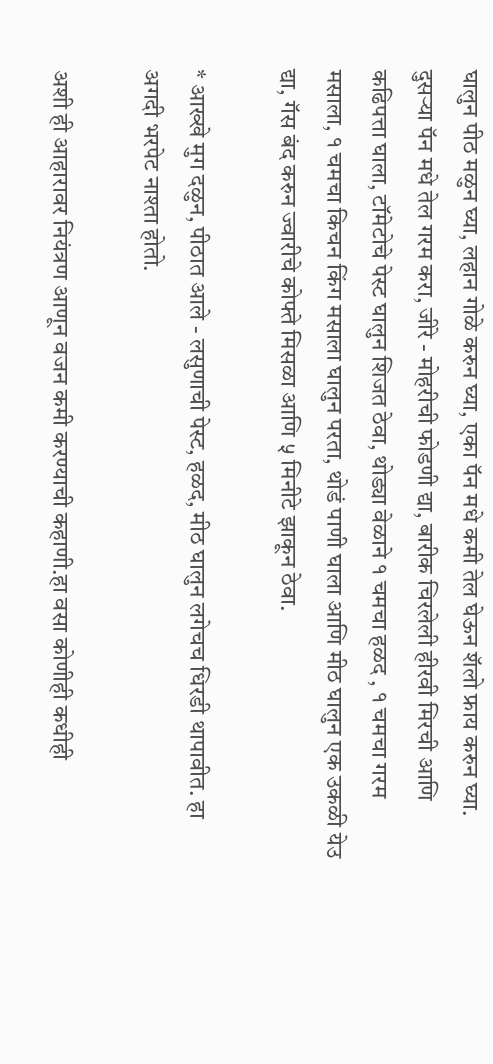घालुन पीठ मळुन घ्या, लहान गोळे करुन घ्या, एका पॅन मधे कमी तेल घेऊन शॅलो फ्राय करुन घ्या. दुसर्‍या पॅन मधे तेल गरम करा, जीरे - मोहरीची फोडणी द्या, बारीक चिरलेली हीरवी मिरची आणि कढिपत्ता घाला, टॉमेटोचे पेस्ट घालुन शिजत ठेवा, थोड्या वेळाने १ चमचा हळद , १ चमचा गरम मसाला, १ चमचा किचन किंग मसाला घालुन परता, थोडं पाणी घाला आणि मीठ घालुन एक उकळी येउ द्या, गॅस बंद करुन ज्वारीचे कोफ्ते मिसळा आणि ५ मिनीटे झाकून ठेवा.

* आख्खे मुग दळुन, पीठात आले - लसुणाची पेस्ट, हळद, मीठ घालुन लगेचच धिरडी थापावीत. हा अगदी भरपेट नाश्ता होतो.

अशी ही आहारावर नियंत्रण आणून वजन कमी करण्याची कहाणी.हा वसा कोणीही कधीही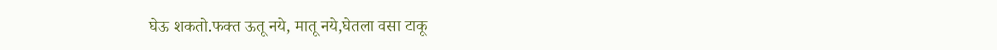घेऊ शकतो.फक्त ऊतू नये, मातू नये,घेतला वसा टाकू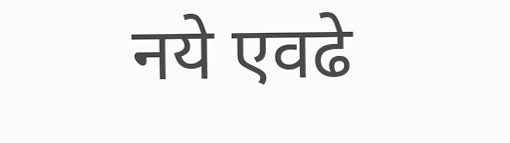नये एवढे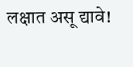लक्षात असू द्यावे!